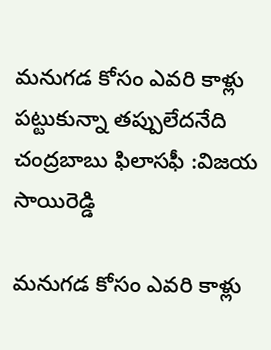మనుగడ కోసం ఎవరి కాళ్లు పట్టుకున్నా తప్పులేదనేది చంద్రబాబు ఫిలాసఫీ :విజయ సాయిరెడ్డి

మనుగడ కోసం ఎవరి కాళ్లు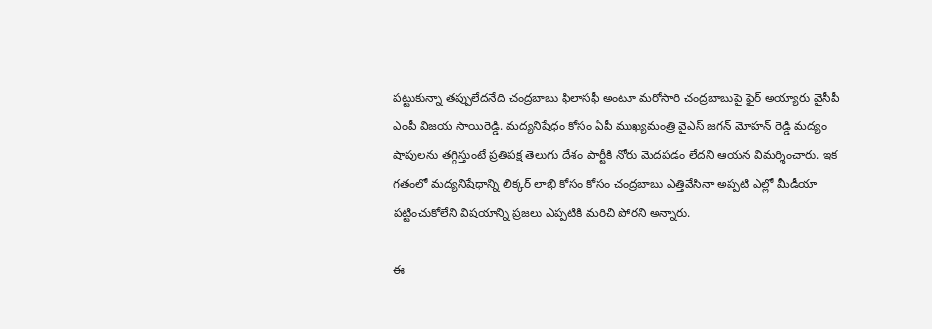పట్టుకున్నా తప్పులేదనేది చంద్రబాబు ఫిలాసఫీ అంటూ మరోసారి చంద్రబాబుపై ఫైర్ అయ్యారు వైసీపీ ఎంపీ విజయ సాయిరెడ్డి. మద్యనిషేధం కోసం ఏపీ ముఖ్యమంత్రి వైఎస్ జగన్ మోహన్ రెడ్డి మద్యం షాపులను తగ్గిస్తుంటే ప్రతిపక్ష తెలుగు దేశం పార్టీకి నోరు మెదపడం లేదని ఆయన విమర్శించారు. ఇక గతంలో మద్యనిషేధాన్ని లిక్కర్ లాభి కోసం కోసం చంద్రబాబు ఎత్తివేసినా అప్పటి ఎల్లో మీడీయా పట్టించుకోలేని విషయాన్ని ప్రజలు ఎప్పటికి మరిచి పోరని అన్నారు.

ఈ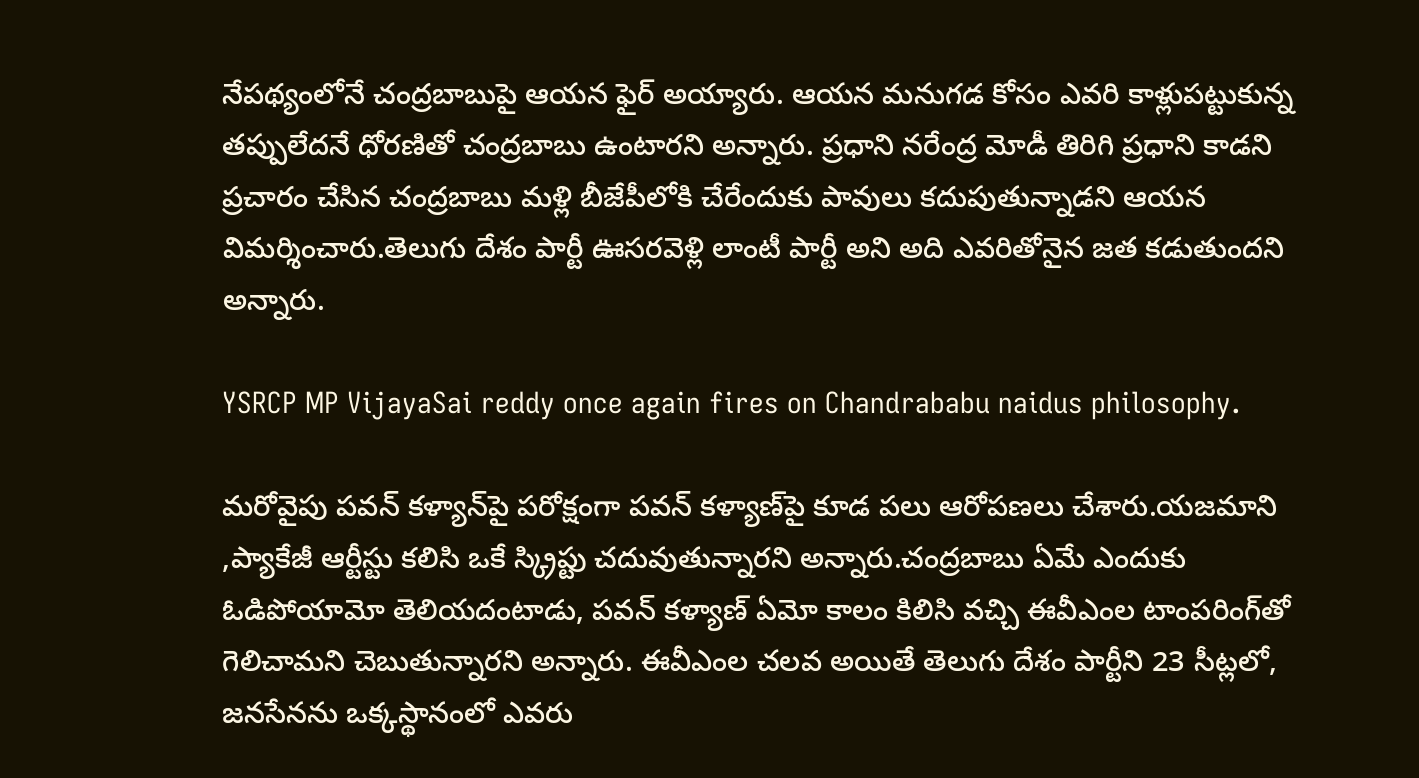నేపథ్యంలోనే చంద్రబాబుపై ఆయన ఫైర్ అయ్యారు. ఆయన మనుగడ కోసం ఎవరి కాళ్లుపట్టుకున్న తప్పులేదనే ధోరణితో చంద్రబాబు ఉంటారని అన్నారు. ప్రధాని నరేంద్ర మోడీ తిరిగి ప్రధాని కాడని ప్రచారం చేసిన చంద్రబాబు మళ్లి బీజేపీలోకి చేరేందుకు పావులు కదుపుతున్నాడని ఆయన విమర్శించారు.తెలుగు దేశం పార్టీ ఊసరవెళ్లి లాంటీ పార్టీ అని అది ఎవరితోనైన జత కడుతుందని అన్నారు.

YSRCP MP VijayaSai reddy once again fires on Chandrababu naidus philosophy.

మరోవైపు పవన్ కళ్యాన్‌పై పరోక్షంగా పవన్ కళ్యాణ్‌పై కూడ పలు ఆరోపణలు చేశారు.యజమాని ,ప్యాకేజీ ఆర్టీస్టు కలిసి ఒకే స్క్రిప్టు చదువుతున్నారని అన్నారు.చంద్రబాబు ఏమే ఎందుకు ఓడిపోయామో తెలియదంటాడు, పవన్ కళ్యాణ్ ఏమో కాలం కిలిసి వచ్చి ఈవీఎంల టాంపరింగ్‌తో గెలిచామని చెబుతున్నారని అన్నారు. ఈవీఎంల చలవ అయితే తెలుగు దేశం పార్టీని 23 సీట్లలో, జనసేనను ఒక్కస్థానంలో ఎవరు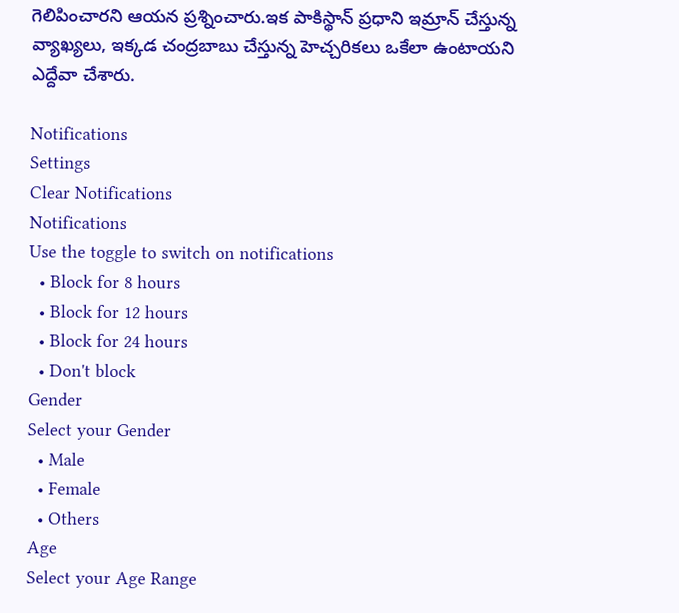గెలిపించారని ఆయన ప్రశ్నించారు.ఇక పాకిస్థాన్ ప్రధాని ఇమ్రాన్ చేస్తున్న వ్యాఖ్యలు, ఇక్కడ చంద్రబాబు చేస్తున్న హెచ్చరికలు ఒకేలా ఉంటాయని ఎద్దేవా చేశారు.

Notifications
Settings
Clear Notifications
Notifications
Use the toggle to switch on notifications
  • Block for 8 hours
  • Block for 12 hours
  • Block for 24 hours
  • Don't block
Gender
Select your Gender
  • Male
  • Female
  • Others
Age
Select your Age Range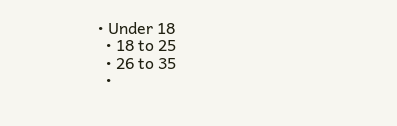• Under 18
  • 18 to 25
  • 26 to 35
  •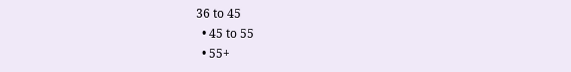36 to 45
  • 45 to 55
  • 55+